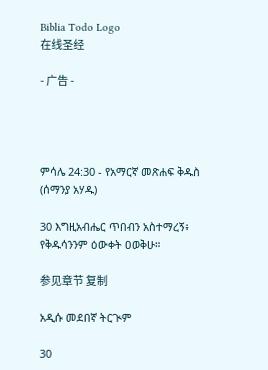Biblia Todo Logo
在线圣经

- 广告 -




ምሳሌ 24:30 - የአማርኛ መጽሐፍ ቅዱስ (ሰማንያ አሃዱ)

30 እግዚአብሔር ጥበብን አስተማረኝ፥ የቅዱሳንንም ዕውቀት ዐወቅሁ።

参见章节 复制

አዲሱ መደበኛ ትርጒም

30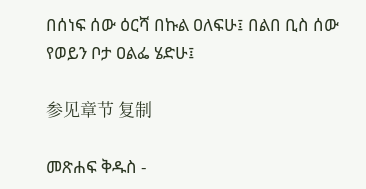በሰነፍ ሰው ዕርሻ በኩል ዐለፍሁ፤ በልበ ቢስ ሰው የወይን ቦታ ዐልፌ ሄድሁ፤

参见章节 复制

መጽሐፍ ቅዱስ -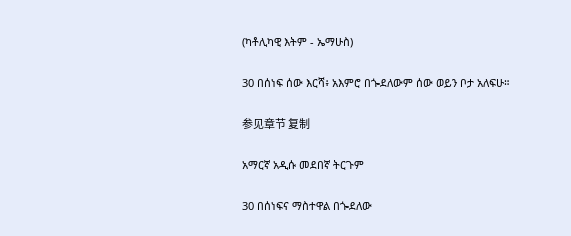(ካቶሊካዊ እትም - ኤማሁስ)

30 በሰነፍ ሰው እርሻ፥ አእምሮ በጐደለውም ሰው ወይን ቦታ አለፍሁ።

参见章节 复制

አማርኛ አዲሱ መደበኛ ትርጉም

30 በሰነፍና ማስተዋል በጐደለው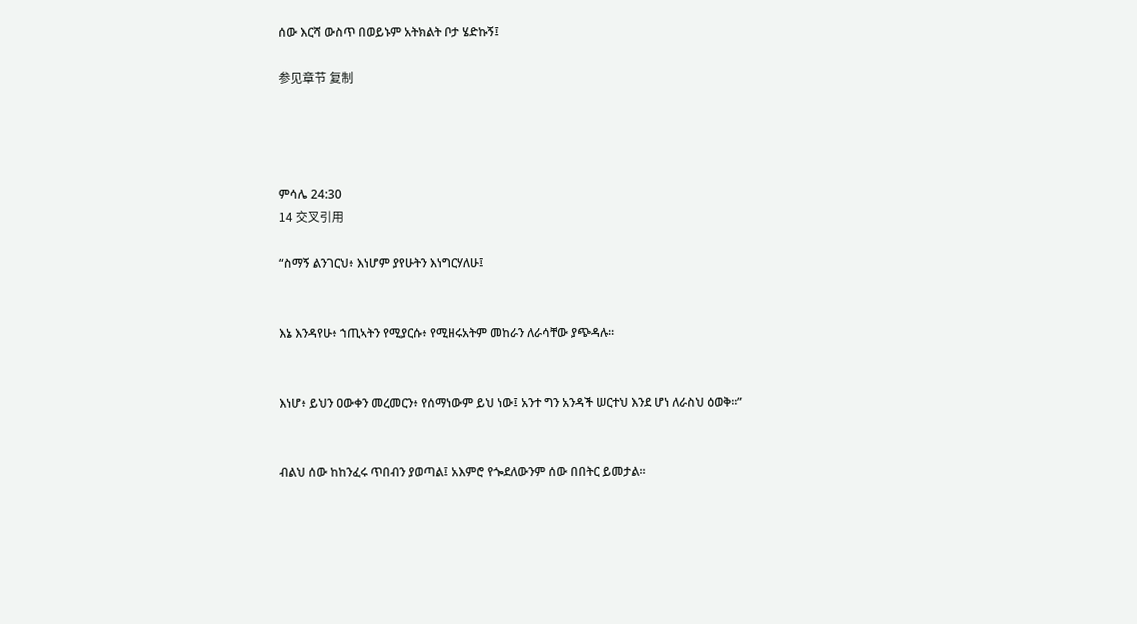ሰው እርሻ ውስጥ በወይኑም አትክልት ቦታ ሄድኩኝ፤

参见章节 复制




ምሳሌ 24:30
14 交叉引用

“ስማኝ ልንገርህ፥ እነሆም ያየሁትን እነግርሃለሁ፤


እኔ እንዳየሁ፥ ኀጢኣትን የሚያርሱ፥ የሚዘሩአትም መከራን ለራሳቸው ያጭዳሉ።


እነሆ፥ ይህን ዐውቀን መረመርን፥ የሰማነውም ይህ ነው፤ አንተ ግን አንዳች ሠርተህ እንደ ሆነ ለራስህ ዕወቅ።”


ብልህ ሰው ከከንፈሩ ጥበብን ያወጣል፤ አእምሮ የጐደለውንም ሰው በበትር ይመታል።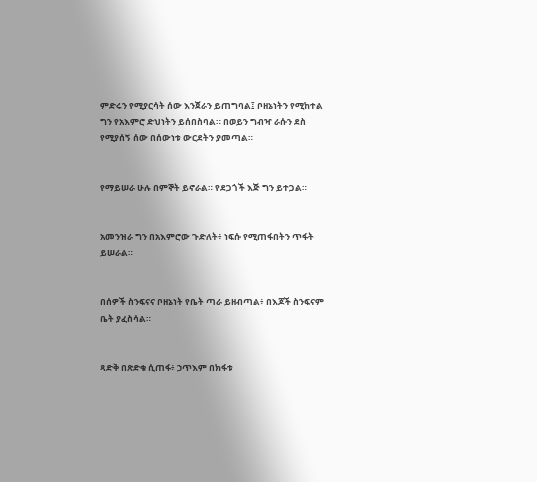ምድሩን የሚያርሳት ሰው እንጀራን ይጠግባል፤ ቦዘኔነትን የሚከተል ግን የአእምሮ ድህነትን ይሰበስባል። በወይን ግብዣ ራሱን ደስ የሚያሰኝ ሰው በሰውነቱ ውርደትን ያመጣል።


የማይሠራ ሁሉ በምኞት ይኖራል። የደጋጎች እጅ ግን ይተጋል።


አመንዝራ ግን በአእምሮው ጉድለት፥ ነፍሱ የሚጠፋበትን ጥፋት ይሠራል።


በሰዎች ስንፍናና ቦዘኔነት የቤት ጣራ ይዘብጣል፥ በእጆች ስንፍናም ቤት ያፈስሳል።


ጻድቅ በጽድቁ ሲጠፋ፥ ኃጥእም በክፋቱ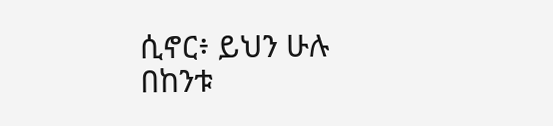ሲኖር፥ ይህን ሁሉ በከንቱ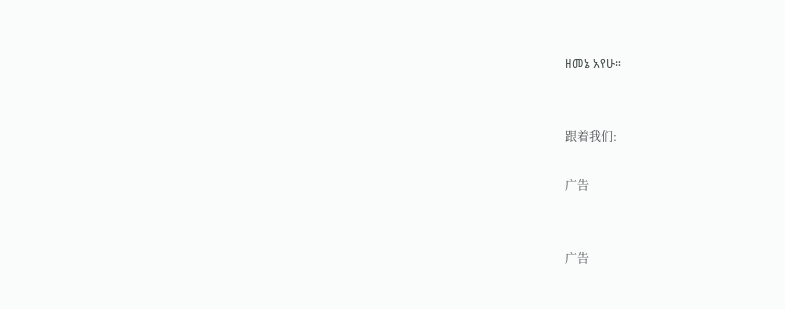ዘመኔ አየሁ።


跟着我们:

广告


广告